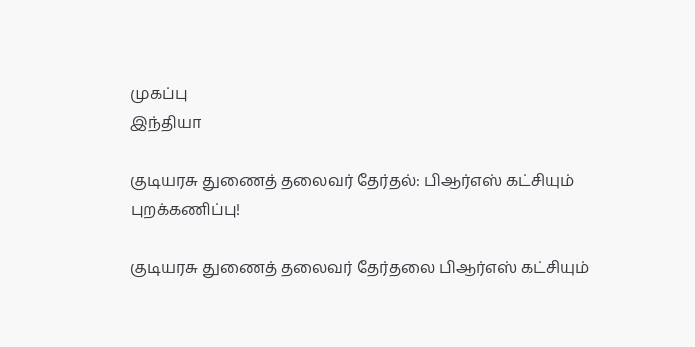முகப்பு
இந்தியா

குடியரசு துணைத் தலைவர் தேர்தல்: பிஆர்எஸ் கட்சியும் புறக்கணிப்பு!

குடியரசு துணைத் தலைவர் தேர்தலை பிஆர்எஸ் கட்சியும்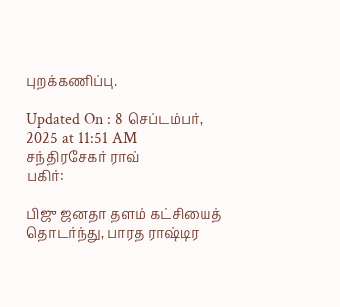புறக்கணிப்பு.

Updated On : 8 செப்டம்பர், 2025 at 11:51 AM
சந்திரசேகர் ராவ்
பகிர்:

பிஜு ஜனதா தளம் கட்சியைத் தொடர்ந்து, பாரத ராஷ்டிர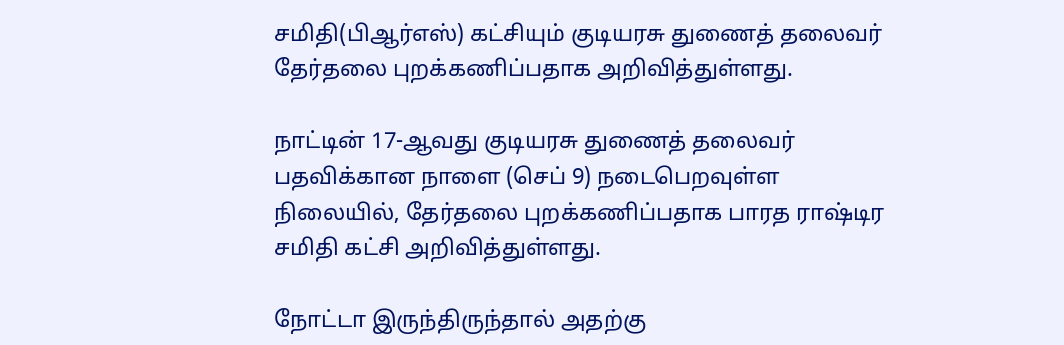சமிதி(பிஆர்எஸ்) கட்சியும் குடியரசு துணைத் தலைவர் தேர்தலை புறக்கணிப்பதாக அறிவித்துள்ளது.

நாட்டின் 17-ஆவது குடியரசு துணைத் தலைவர் பதவிக்கான நாளை (செப் 9) நடைபெறவுள்ள நிலையில், தேர்தலை புறக்கணிப்பதாக பாரத ராஷ்டிர சமிதி கட்சி அறிவித்துள்ளது.

நோட்டா இருந்திருந்தால் அதற்கு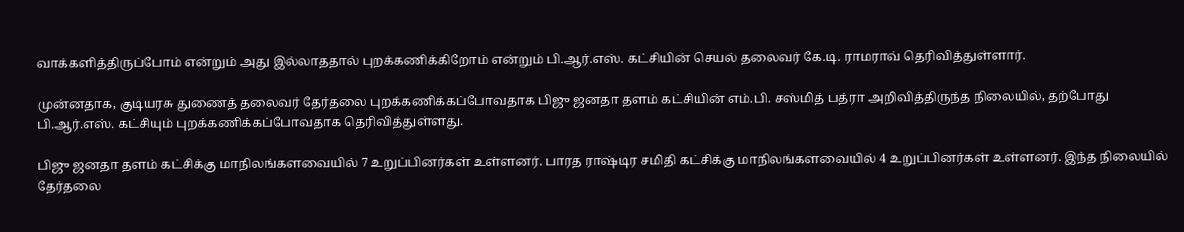வாக்களித்திருப்போம் என்றும் அது இல்லாததால் புறக்கணிக்கிறோம் என்றும் பி.ஆர்.எஸ். கட்சியின் செயல் தலைவர் கே.டி. ராமராவ் தெரிவித்துள்ளார்.

முன்னதாக, குடியரசு துணைத் தலைவர் தேர்தலை புறக்கணிக்கப்போவதாக பிஜு ஜனதா தளம் கட்சியின் எம்.பி. சஸ்மித் பத்ரா அறிவித்திருந்த நிலையில், தற்போது பி.ஆர்.எஸ். கட்சியும் புறக்கணிக்கப்போவதாக தெரிவித்துள்ளது.

பிஜு ஜனதா தளம் கட்சிக்கு மாநிலங்களவையில் 7 உறுப்பினர்கள் உள்ளனர். பாரத ராஷ்டிர சமிதி கட்சிக்கு மாநிலங்களவையில் 4 உறுப்பினர்கள் உள்ளனர். இந்த நிலையில் தேர்தலை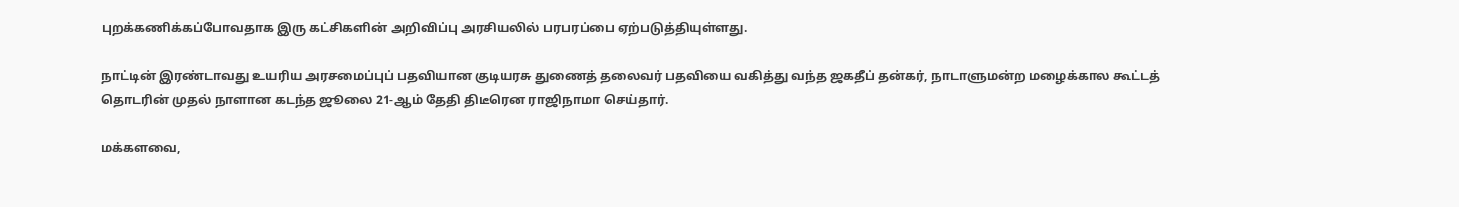புறக்கணிக்கப்போவதாக இரு கட்சிகளின் அறிவிப்பு அரசியலில் பரபரப்பை ஏற்படுத்தியுள்ளது.

நாட்டின் இரண்டாவது உயரிய அரசமைப்புப் பதவியான குடியரசு துணைத் தலைவர் பதவியை வகித்து வந்த ஜகதீப் தன்கர், நாடாளுமன்ற மழைக்கால கூட்டத் தொடரின் முதல் நாளான கடந்த ஜூலை 21-ஆம் தேதி திடீரென ராஜிநாமா செய்தார்.

மக்களவை,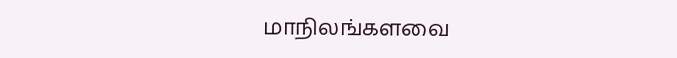மாநிலங்களவை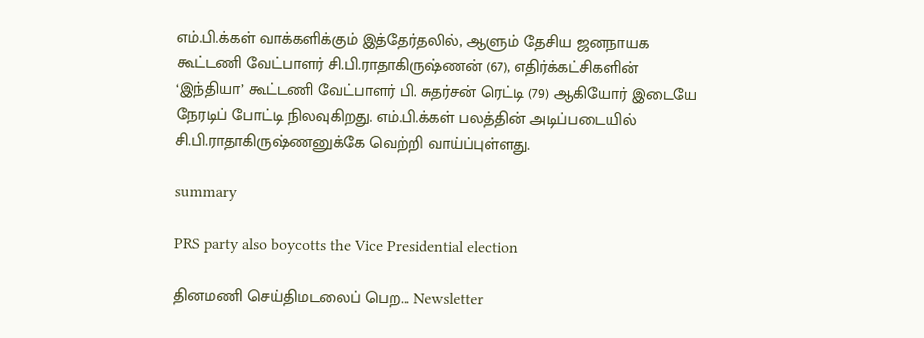எம்.பி.க்கள் வாக்களிக்கும் இத்தேர்தலில், ஆளும் தேசிய ஜனநாயக கூட்டணி வேட்பாளர் சி.பி.ராதாகிருஷ்ணன் (67), எதிர்க்கட்சிகளின் ‘இந்தியா’ கூட்டணி வேட்பாளர் பி. சுதர்சன் ரெட்டி (79) ஆகியோர் இடையே நேரடிப் போட்டி நிலவுகிறது. எம்.பி.க்கள் பலத்தின் அடிப்படையில் சி.பி.ராதாகிருஷ்ணனுக்கே வெற்றி வாய்ப்புள்ளது.

summary

PRS party also boycotts the Vice Presidential election

தினமணி செய்திமடலைப் பெற... Newsletter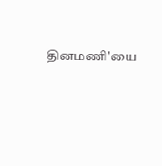தினமணி'யை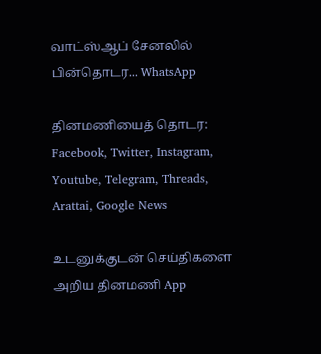வாட்ஸ்ஆப் சேனலில் பின்தொடர... WhatsApp

தினமணியைத் தொடர: Facebook, Twitter, Instagram, Youtube, Telegram, Threads, Arattai, Google News

உடனுக்குடன் செய்திகளை அறிய தினமணி App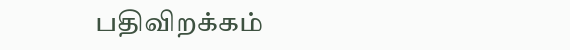பதிவிறக்கம்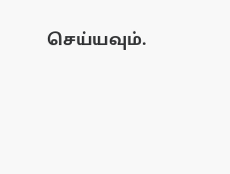செய்யவும்.